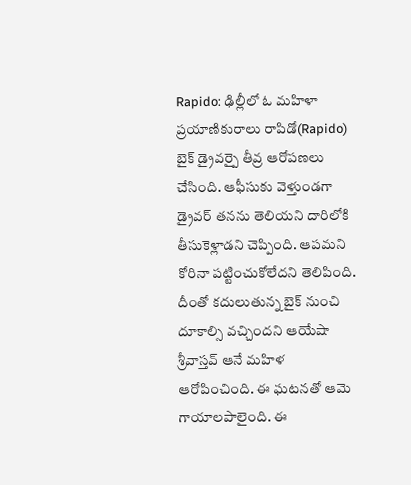Rapido: ఢిల్లీలో ఓ మహిళా ప్రయాణికురాలు రాపిడో(Rapido) బైక్ డ్రైవర్పై తీవ్ర ఆరోపణలు చేసింది. ఆఫీసుకు వెళ్తుండగా డ్రైవర్ తనను తెలియని దారిలోకి తీసుకెళ్లాడని చెప్పింది. ఆపమని కోరినా పట్టించుకోలేదని తెలిపింది. దీంతో కదులుతున్న బైక్ నుంచి దూకాల్సి వచ్చిందని ఆయేషా శ్రీవాస్తవ్ ఆనే మహిళ ఆరోపించింది. ఈ ఘటనతో ఆమె గాయాలపాలైంది. ఈ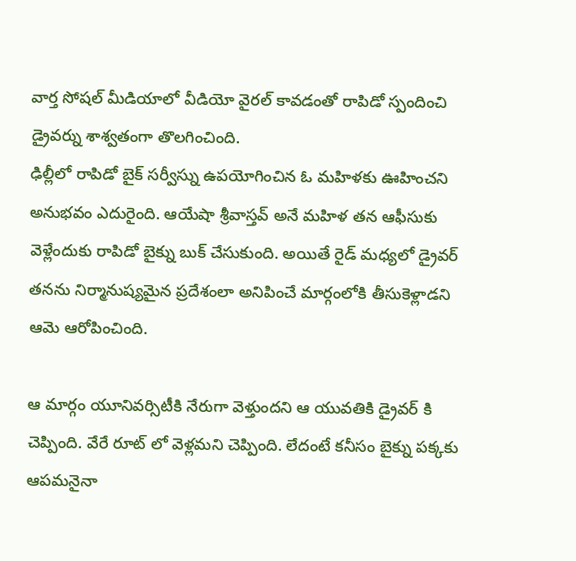వార్త సోషల్ మీడియాలో వీడియో వైరల్ కావడంతో రాపిడో స్పందించి డ్రైవర్ను శాశ్వతంగా తొలగించింది.
ఢిల్లీలో రాపిడో బైక్ సర్వీస్ను ఉపయోగించిన ఓ మహిళకు ఊహించని అనుభవం ఎదురైంది. ఆయేషా శ్రీవాస్తవ్ అనే మహిళ తన ఆఫీసుకు వెళ్లేందుకు రాపిడో బైక్ను బుక్ చేసుకుంది. అయితే రైడ్ మధ్యలో డ్రైవర్ తనను నిర్మానుష్యమైన ప్రదేశంలా అనిపించే మార్గంలోకి తీసుకెళ్లాడని ఆమె ఆరోపించింది.

ఆ మార్గం యూనివర్సిటీకి నేరుగా వెళ్తుందని ఆ యువతికి డ్రైవర్ కి చెప్పింది. వేరే రూట్ లో వెళ్లమని చెప్పింది. లేదంటే కనీసం బైక్ను పక్కకు ఆపమనైనా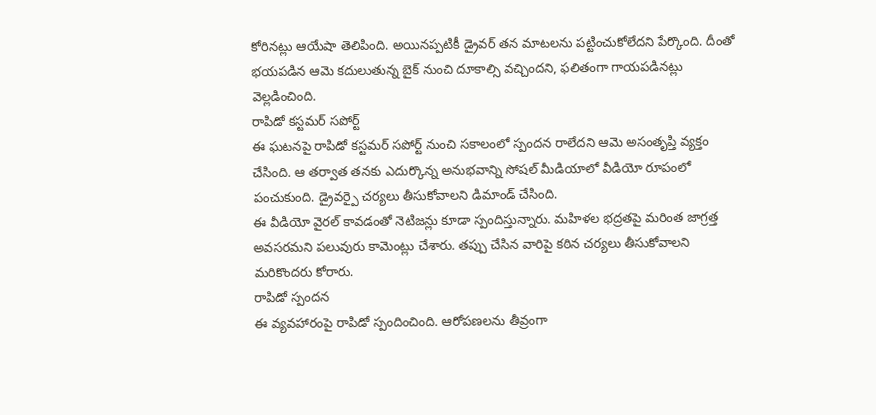కోరినట్లు ఆయేషా తెలిపింది. అయినప్పటికీ డ్రైవర్ తన మాటలను పట్టించుకోలేదని పేర్కొంది. దీంతో భయపడిన ఆమె కదులుతున్న బైక్ నుంచి దూకాల్సి వచ్చిందని, ఫలితంగా గాయపడినట్లు వెల్లడించింది.
రాపిడో కస్టమర్ సపోర్ట్
ఈ ఘటనపై రాపిడో కస్టమర్ సపోర్ట్ నుంచి సకాలంలో స్పందన రాలేదని ఆమె అసంతృప్తి వ్యక్తం చేసింది. ఆ తర్వాత తనకు ఎదుర్కొన్న అనుభవాన్ని సోషల్ మీడియాలో వీడియో రూపంలో పంచుకుంది. డ్రైవర్పై చర్యలు తీసుకోవాలని డిమాండ్ చేసింది.
ఈ వీడియో వైరల్ కావడంతో నెటిజన్లు కూడా స్పందిస్తున్నారు. మహిళల భద్రతపై మరింత జాగ్రత్త అవసరమని పలువురు కామెంట్లు చేశారు. తప్పు చేసిన వారిపై కఠిన చర్యలు తీసుకోవాలని మరికొందరు కోరారు.
రాపిడో స్పందన
ఈ వ్యవహారంపై రాపిడో స్పందించింది. ఆరోపణలను తీవ్రంగా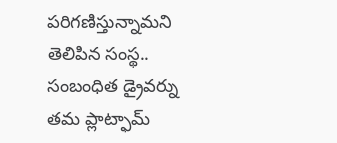పరిగణిస్తున్నామని తెలిపిన సంస్థ.. సంబంధిత డ్రైవర్ను తమ ప్లాట్ఫామ్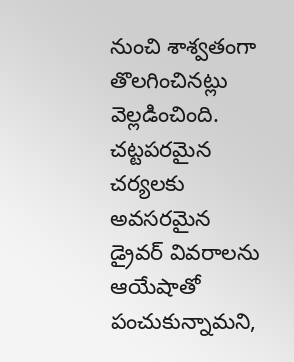నుంచి శాశ్వతంగా తొలగించినట్లు వెల్లడించింది. చట్టపరమైన చర్యలకు అవసరమైన డ్రైవర్ వివరాలను ఆయేషాతో పంచుకున్నామని,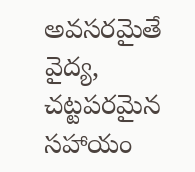అవసరమైతే వైద్య, చట్టపరమైన సహాయం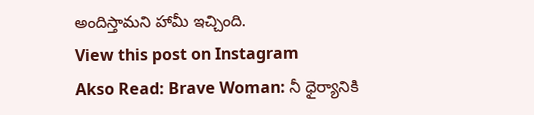అందిస్తామని హామీ ఇచ్చింది.
View this post on Instagram
Akso Read: Brave Woman: నీ ధైర్యానికి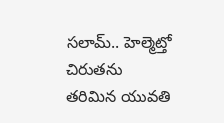సలామ్.. హెల్మెట్తో చిరుతను తరిమిన యువతి